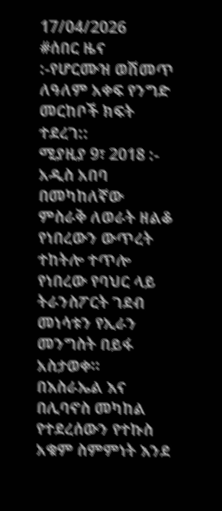17/04/2026
#ሰበር ዜና :-የሆርሙዝ ወሽመጥ ለዓለም አቀፍ የንግድ መርከቦች ክፍት ተደረገ::
ሚያዚያ 9፣ 2018 :- አዲስ አበባ በመካከለኛው ምስራቅ ለወራት ዘልቆ የነበረውን ውጥረት ተከትሎ ተጥሎ የነበረው የባህር ላይ ትራንስፖርት ገደብ መነሳቱን የኢራን መንግስት በይፋ አስታወቀ።
በእስራኤል እና በሊባኖስ መካከል የተደረሰውን የተኩስ አቁም ስምምነት እንደ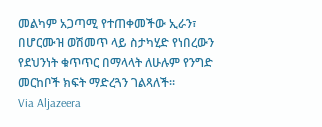መልካም አጋጣሚ የተጠቀመችው ኢራን፣ በሆርሙዝ ወሽመጥ ላይ ስታካሂድ የነበረውን የደህንነት ቁጥጥር በማላላት ለሁሉም የንግድ መርከቦች ክፍት ማድረጓን ገልጻለች።
Via Aljazeera